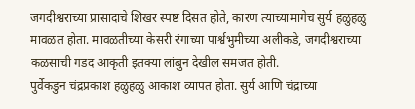जगदीश्वराच्या प्रासादाचे शिखर स्पष्ट दिसत होते, कारण त्याच्यामागेच सुर्य हळुहळु मावळत होता. मावळतीच्या केसरी रंगाच्या पार्श्वभुमीच्या अलीकडे, जगदीश्वराच्या कळसाची गडद आकृती इतक्या लांबुन देखील समजत होती.
पुर्वेकडुन चंद्रप्रकाश हळुहळु आकाश व्यापत होता. सुर्य आणि चंद्राच्या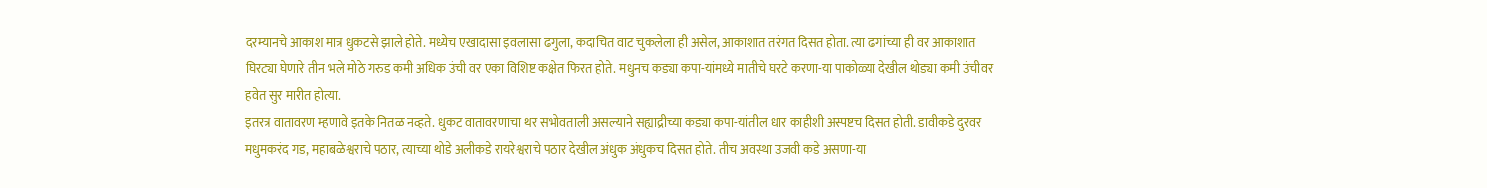दरम्यानचे आकाश मात्र धुकटसे झाले होते. मध्येच एखादासा इवलासा ढगुला, कदाचित वाट चुकलेला ही असेल, आकाशात तरंगत दिसत होता. त्या ढगांच्या ही वर आकाशात घिरट्या घेणारे तीन भले मोठे गरुड कमी अधिक उंची वर एका विशिष्ट कक्षेत फिरत होते. मधुनच कड्या कपा-यांमध्ये मातीचे घरटे करणा-या पाकोळ्या देखील थोड्या कमी उंचीवर हवेत सुर मारीत होत्या.
इतरत्र वातावरण म्हणावे इतके नितळ नव्हते. धुकट वातावरणाचा थर सभोवताली असल्याने सह्याद्रीच्या कड्या कपा-यांतील धार काहीशी अस्पष्टच दिसत होती. डावीकडे दुरवर मधुमकरंद गड, महाबळेश्वराचे पठार, त्याच्या थोडे अलीकडे रायरेश्वराचे पठार देखील अंधुक अंधुकच दिसत होते. तीच अवस्था उजवी कडे असणा-या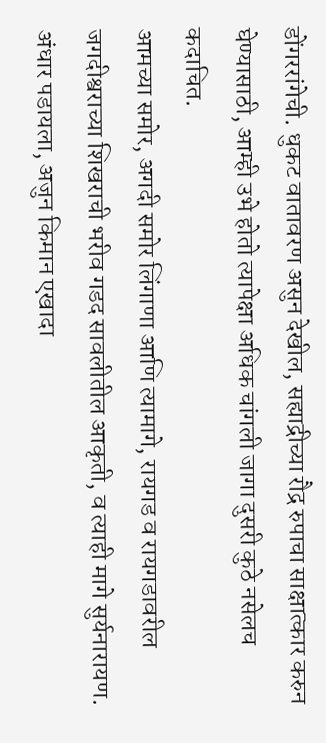डोंगररांगेची. धुकट वातावरण असुन देखील, सह्याद्रीच्या रौद्र रुपाचा साक्षात्कार करुन घेण्यासाठी, आम्ही उभे होतो त्यापेक्षा अधिक चांगली जागा दुसरी कुठे नसेलच कदाचित.
आमच्या समोर, अगदी समोर लिंगाणा आणि त्यामागे, रायगड व रायगडावरील जगदीश्वराच्या शिखराची भरीव गडद सावलीतील आकृती, व त्याही मागे सुर्यनारायण. अंधार पडायला, अजुन किमान एखादा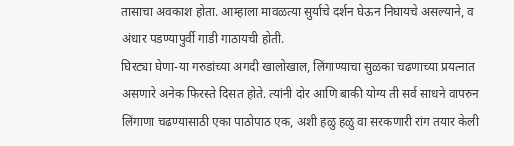तासाचा अवकाश होता. आम्हाला मावळत्या सुर्याचे दर्शन घेऊन निघायचे असल्याने, व अंधार पडण्यापुर्वी गाडी गाठायची होती.
घिरट्या घेणा-या गरुडांच्या अगदी खालोखाल, लिंगाण्याचा सुळका चढणाच्या प्रयत्नात असणारे अनेक फिरस्ते दिसत होते. त्यांनी दोर आणि बाकी योग्य ती सर्व साधने वापरुन लिंगाणा चढण्यासाठी एका पाठोपाठ एक, अशी हळु हळु वा सरकणारी रांग तयार केली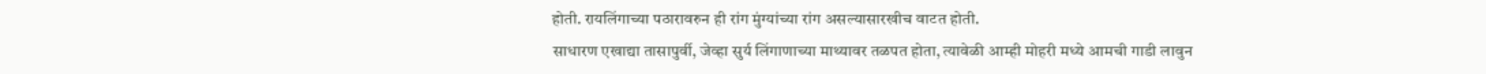होती. रायलिंगाच्या पठारावरुन ही रांग मुंग्यांच्या रांग असल्यासारखीच वाटत होती.
साधारण एखाद्या तासापुर्वी, जेव्हा सुर्य लिंगाणाच्या माथ्यावर तळपत होता, त्यावेळी आम्ही मोहरी मध्ये आमची गाडी लावुन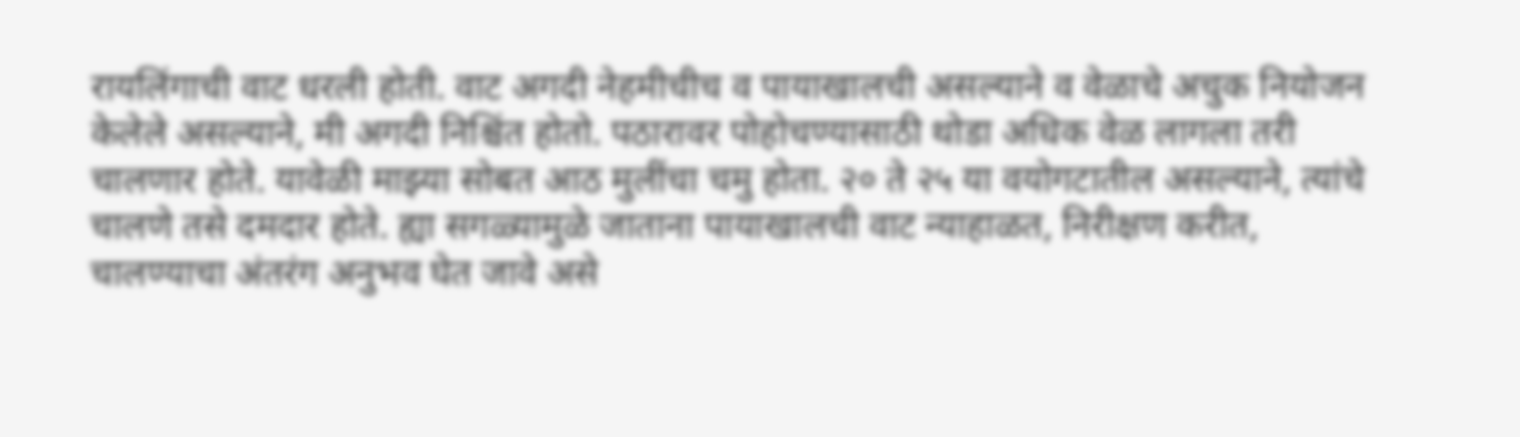रायलिंगाची वाट धरली होती. वाट अगदी नेहमीचीच व पायाखालची असल्याने व वेळाचे अचुक नियोजन केलेले असल्याने, मी अगदी निश्चिंत होतो. पठारावर पोहोचण्यासाठी थोडा अधिक वेळ लागला तरी चालणार होते. यावेळी माझ्या सोबत आठ मुलींचा चमु होता. २० ते २५ या वयोगटातील असल्याने, त्यांचे चालणे तसे दमदार होते. ह्या सगळ्यामुळे जाताना पायाखालची वाट न्याहाळत, निरीक्षण करीत, चालण्याचा अंतरंग अनुभव घेत जावे असे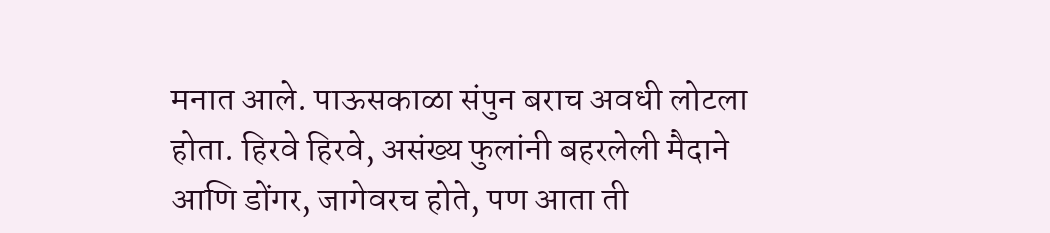मनात आले. पाऊसकाळा संपुन बराच अवधी लोटला होता. हिरवे हिरवे, असंख्य फुलांनी बहरलेली मैदाने आणि डोंगर, जागेवरच होते, पण आता ती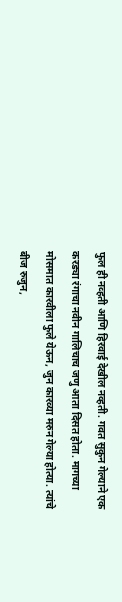फुल ही नव्हती आणि हिरवाई देखील नव्हती. गवत सुकुन गेल्याने एक करड्या रंगाचा नवीन गालिचाच जणु आता दिसत होता. मागच्या मोसमात कारवीला फुले येऊन, जुन कारव्या मरुन गेल्या होत्या. त्यांचे बीज रुजुन,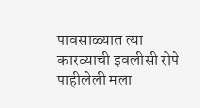पावसाळ्यात त्या कारव्याची इवलीसी रोपे पाहीलेली मला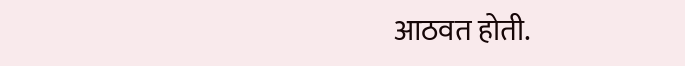आठवत होती.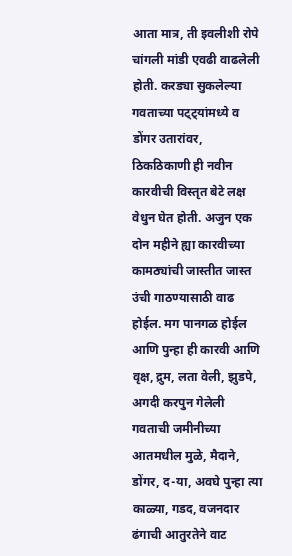आता मात्र, ती इवलीशी रोपे चांगली मांडी एवढी वाढलेली होती. करड्या सुकलेल्या गवताच्या पट्ट्यांमध्ये व डोंगर उतारांवर, ठिकठिकाणी ही नवीन कारवीची विस्तृत बेटे लक्ष वेधुन घेत होती. अजुन एक दोन महीने ह्या कारवीच्या कामठ्यांची जास्तीत जास्त उंची गाठण्यासाठी वाढ होईल. मग पानगळ होईल आणि पुन्हा ही कारवी आणि वृक्ष, द्रुम, लता वेली, झुडपे, अगदी करपुन गेलेली गवताची जमीनीच्या आतमधील मुळे, मैदाने, डोंगर, द-या, अवघे पुन्हा त्या काळ्या, गडद, वजनदार ढंगाची आतुरतेने वाट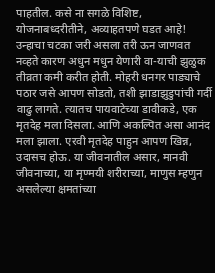पाहतील. कसे ना सगळे विशिष्ट, योजनाबध्दरीतीने, अव्याहतपणे घडत आहे!
उन्हाचा चटका जरी असला तरी ऊन जाणवत नव्हते कारण अधुन मधुन येणारी वा-याची झुळुक तीव्रता कमी करीत होती. मोहरी धनगर पाड्याचे पठार जसे आपण सोडतो, तशी झाडाझुडुपांची गर्दी वाढु लागते. त्यातच पायवाटेच्या डावीकडे, एक मृतदेह मला दिसला. आणि अकल्पित असा आनंद मला झाला. एरवी मृतदेह पाहुन आपण खिन्न, उदासच होऊ. या जीवनातील असार, मानवी जीवनाच्या, या मृण्मयी शरीराच्या, माणुस म्हणुन असलेल्या क्षमतांच्या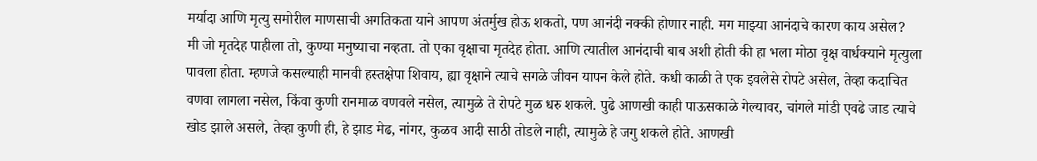मर्यादा आणि मृत्यु समोरील माणसाची अगतिकता याने आपण अंतर्मुख होऊ शकतो, पण आनंदी नक्की होणार नाही. मग माझ्या आनंदाचे कारण काय असेल?
मी जो मृतदेह पाहीला तो, कुण्या मनुष्याचा नव्हता. तो एका वृक्षाचा मृतदेह होता. आणि त्यातील आनंदाची बाब अशी होती की हा भला मोठा वृक्ष वार्धक्याने मृत्युला पावला होता. म्हणजे कसल्याही मानवी हस्तक्षेपा शिवाय, ह्या वृक्षाने त्याचे सगळे जीवन यापन केले होते. कधी काळी ते एक इवलेसे रोपटे असेल, तेव्हा कदाचित वणवा लागला नसेल, किंवा कुणी रानमाळ वणवले नसेल, त्यामुळे ते रोपटे मुळ धरु शकले. पुढे आणखी काही पाऊसकाळे गेल्यावर, चांगले मांडी एवढे जाड त्याचे खोड झाले असले, तेव्हा कुणी ही, हे झाड मेढ, नांगर, कुळव आदी साठी तोडले नाही, त्यामुळे हे जगु शकले होते. आणखी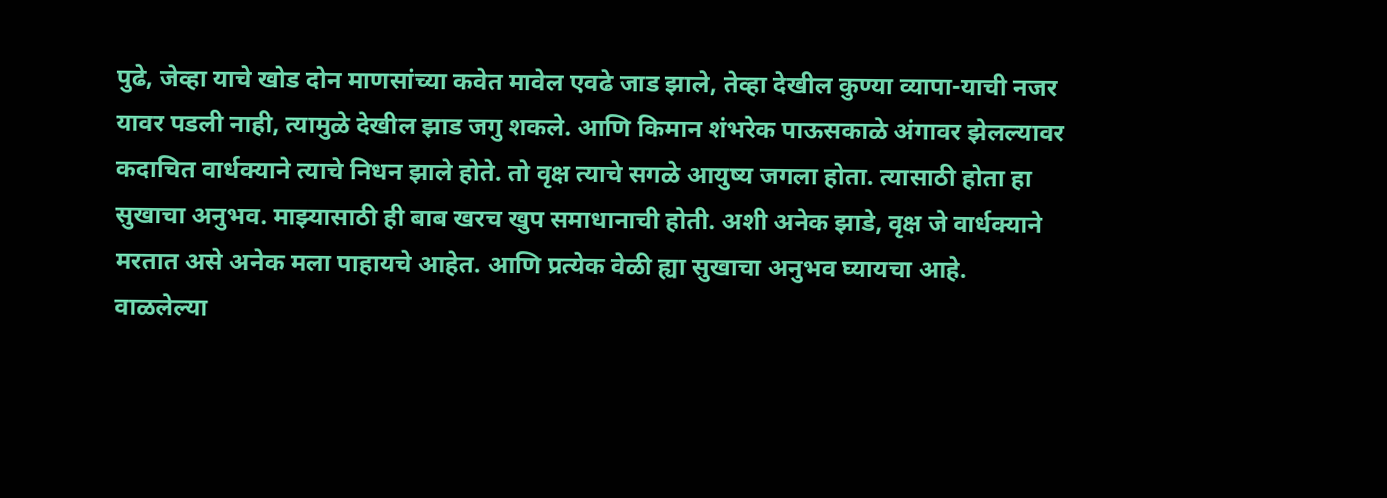पुढे, जेव्हा याचे खोड दोन माणसांच्या कवेत मावेल एवढे जाड झाले, तेव्हा देखील कुण्या व्यापा-याची नजर यावर पडली नाही, त्यामुळे देखील झाड जगु शकले. आणि किमान शंभरेक पाऊसकाळे अंगावर झेलल्यावर कदाचित वार्धक्याने त्याचे निधन झाले होते. तो वृक्ष त्याचे सगळे आयुष्य जगला होता. त्यासाठी होता हा सुखाचा अनुभव. माझ्यासाठी ही बाब खरच खुप समाधानाची होती. अशी अनेक झाडे, वृक्ष जे वार्धक्याने मरतात असे अनेक मला पाहायचे आहेत. आणि प्रत्येक वेळी ह्या सुखाचा अनुभव घ्यायचा आहे.
वाळलेल्या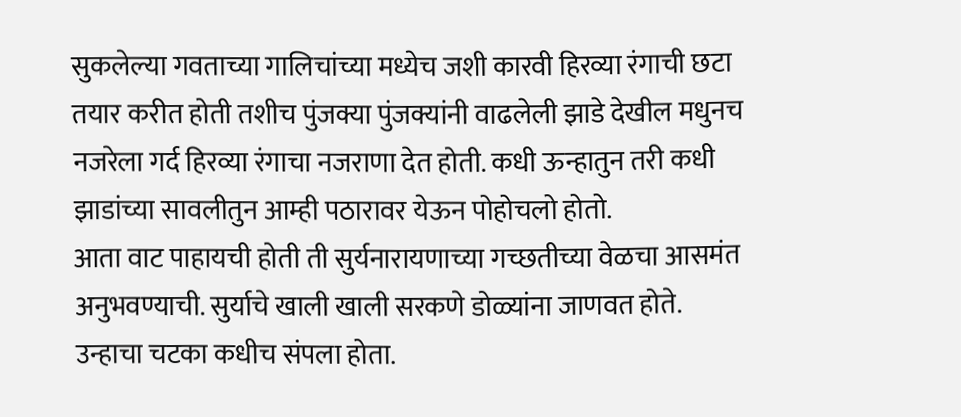सुकलेल्या गवताच्या गालिचांच्या मध्येच जशी कारवी हिरव्या रंगाची छटा तयार करीत होती तशीच पुंजक्या पुंजक्यांनी वाढलेली झाडे देखील मधुनच नजरेला गर्द हिरव्या रंगाचा नजराणा देत होती. कधी ऊन्हातुन तरी कधी झाडांच्या सावलीतुन आम्ही पठारावर येऊन पोहोचलो होतो.
आता वाट पाहायची होती ती सुर्यनारायणाच्या गच्छतीच्या वेळचा आसमंत अनुभवण्याची. सुर्याचे खाली खाली सरकणे डोळ्यांना जाणवत होते. उन्हाचा चटका कधीच संपला होता.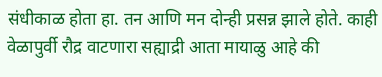संधीकाळ होता हा. तन आणि मन दोन्ही प्रसन्न झाले होते. काही वेळापुर्वी रौद्र वाटणारा सह्याद्री आता मायाळु आहे की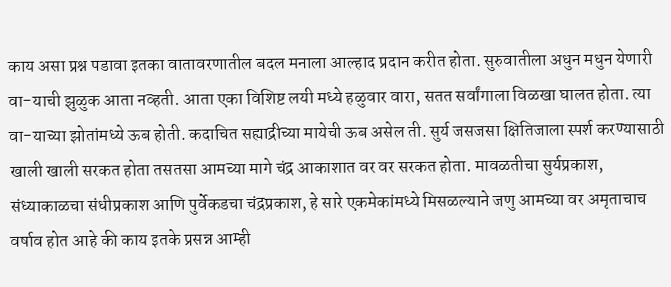काय असा प्रश्न पडावा इतका वातावरणातील बदल मनाला आल्हाद प्रदान करीत होता. सुरुवातीला अधुन मधुन येणारी वा-याची झुळुक आता नव्हती. आता एका विशिष्ट लयी मध्ये हळुवार वारा, सतत सर्वांगाला विळखा घालत होता. त्या वा-याच्या झोतांमध्ये ऊब होती. कदाचित सह्याद्रीच्या मायेची ऊब असेल ती. सुर्य जसजसा क्षितिजाला स्पर्श करण्यासाठी खाली खाली सरकत होता तसतसा आमच्या मागे चंद्र आकाशात वर वर सरकत होता. मावळतीचा सुर्यप्रकाश, संध्याकाळचा संधीप्रकाश आणि पुर्वेकडचा चंद्रप्रकाश, हे सारे एकमेकांमध्ये मिसळल्याने जणु आमच्या वर अमृताचाच वर्षाव होत आहे की काय इतके प्रसन्न आम्ही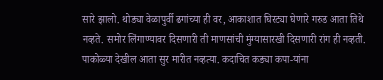सारे झालो. थोड्या वेळापुर्वी ढगांच्या ही वर, आकाशात घिरट्या घेणारे गरुड आता तिथे नव्हते. समोर लिंगाण्यावर दिसणारी ती माणसांची मुंग्यासारखी दिसणारी रांग ही नव्हती. पाकोळ्या देखील आता सुर मारीत नव्हत्या. कदाचित कड्या कपा-यांना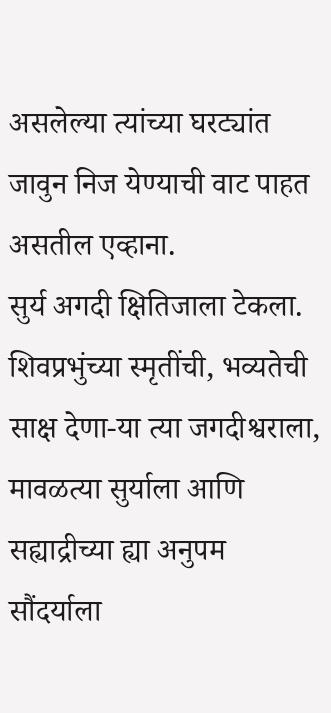असलेल्या त्यांच्या घरट्यांत जावुन निज येण्याची वाट पाहत असतील एव्हाना.
सुर्य अगदी क्षितिजाला टेकला. शिवप्रभुंच्या स्मृतींची, भव्यतेची साक्ष देणा-या त्या जगदीश्वराला, मावळत्या सुर्याला आणि सह्याद्रीच्या ह्या अनुपम सौंदर्याला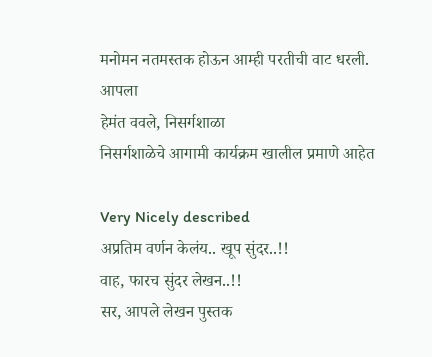मनोमन नतमस्तक होऊन आम्ही परतीची वाट धरली.
आपला
हेमंत ववले, निसर्गशाळा
निसर्गशाळेचे आगामी कार्यक्रम खालील प्रमाणे आहेत

Very Nicely described
अप्रतिम वर्णन केलंय.. खूप सुंदर..!!
वाह, फारच सुंदर लेखन..!!
सर, आपले लेखन पुस्तक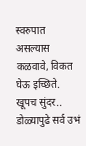स्वरुपात असल्यास कळवावे, विकत घेऊ इच्छिते.
खूपच सुंदर.. डोळ्यापुढे सर्व उभं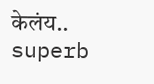केलंय.. superb